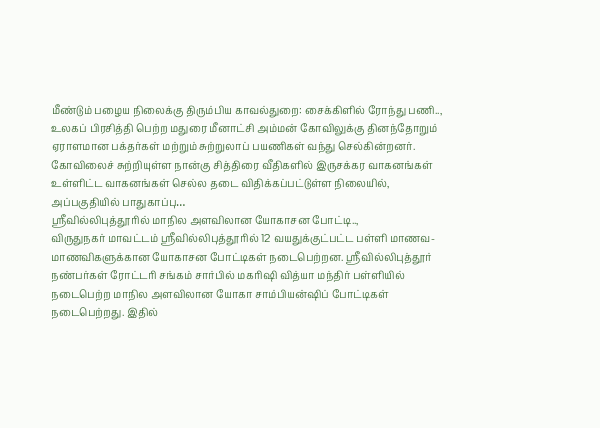மீண்டும் பழைய நிலைக்கு திரும்பிய காவல்துறை: சைக்கிளில் ரோந்து பணி..,
உலகப் பிரசித்தி பெற்ற மதுரை மீனாட்சி அம்மன் கோவிலுக்கு தினந்தோறும் ஏராளமான பக்தர்கள் மற்றும் சுற்றுலாப் பயணிகள் வந்து செல்கின்றனர். கோவிலைச் சுற்றியுள்ள நான்கு சித்திரை வீதிகளில் இருசக்கர வாகனங்கள் உள்ளிட்ட வாகனங்கள் செல்ல தடை விதிக்கப்பட்டுள்ள நிலையில், அப்பகுதியில் பாதுகாப்பு…
ஸ்ரீவில்லிபுத்தூரில் மாநில அளவிலான யோகாசன போட்டி..,
விருதுநகர் மாவட்டம் ஸ்ரீவில்லிபுத்தூரில் 12 வயதுக்குட்பட்ட பள்ளி மாணவ- மாணவிகளுக்கான யோகாசன போட்டிகள் நடைபெற்றன. ஸ்ரீவில்லிபுத்தூர் நண்பர்கள் ரோட்டரி சங்கம் சார்பில் மகரிஷி வித்யா மந்திர் பள்ளியில் நடைபெற்ற மாநில அளவிலான யோகா சாம்பியன்ஷிப் போட்டிகள் நடைபெற்றது. இதில்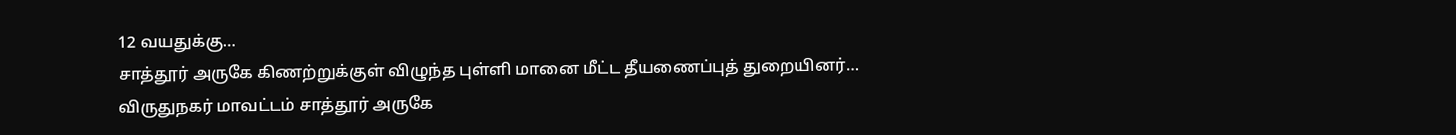12 வயதுக்கு…
சாத்தூர் அருகே கிணற்றுக்குள் விழுந்த புள்ளி மானை மீட்ட தீயணைப்புத் துறையினர்…
விருதுநகர் மாவட்டம் சாத்தூர் அருகே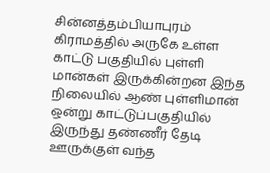சின்னத்தம்பியாபுரம் கிராமத்தில் அருகே உள்ள காட்டு பகுதியில் புள்ளி மான்கள் இருக்கின்றன இந்த நிலையில் ஆண் புள்ளிமான் ஒன்று காட்டுப்பகுதியில் இருந்து தண்ணீர் தேடி ஊருக்குள் வந்த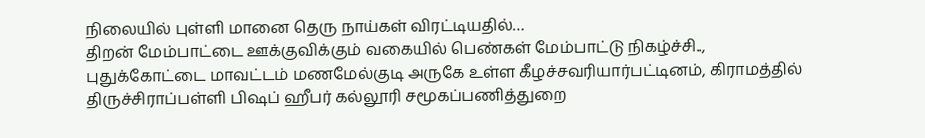நிலையில் புள்ளி மானை தெரு நாய்கள் விரட்டியதில்…
திறன் மேம்பாட்டை ஊக்குவிக்கும் வகையில் பெண்கள் மேம்பாட்டு நிகழ்ச்சி..,
புதுக்கோட்டை மாவட்டம் மணமேல்குடி அருகே உள்ள கீழச்சவரியார்பட்டினம், கிராமத்தில் திருச்சிராப்பள்ளி பிஷப் ஹீபர் கல்லூரி சமூகப்பணித்துறை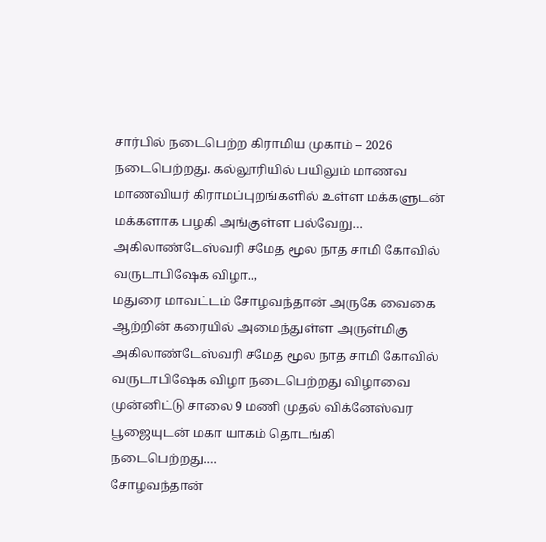சார்பில் நடைபெற்ற கிராமிய முகாம் – 2026 நடைபெற்றது. கல்லூரியில் பயிலும் மாணவ மாணவியர் கிராமப்புறங்களில் உள்ள மக்களுடன் மக்களாக பழகி அங்குள்ள பல்வேறு…
அகிலாண்டேஸ்வரி சமேத மூல நாத சாமி கோவில் வருடாபிஷேக விழா..,
மதுரை மாவட்டம் சோழவந்தான் அருகே வைகை ஆற்றின் கரையில் அமைந்துள்ள அருள்மிகு அகிலாண்டேஸ்வரி சமேத மூல நாத சாமி கோவில் வருடாபிஷேக விழா நடைபெற்றது விழாவை முன்னிட்டு சாலை 9 மணி முதல் விக்னேஸ்வர பூஜையுடன் மகா யாகம் தொடங்கி நடைபெற்றது.…
சோழவந்தான்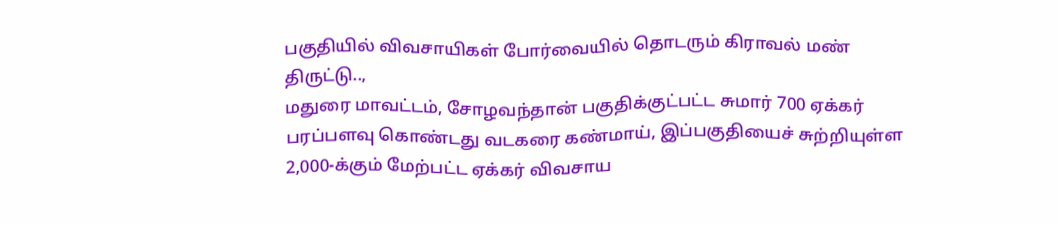பகுதியில் விவசாயிகள் போர்வையில் தொடரும் கிராவல் மண் திருட்டு..,
மதுரை மாவட்டம், சோழவந்தான் பகுதிக்குட்பட்ட சுமார் 700 ஏக்கர் பரப்பளவு கொண்டது வடகரை கண்மாய், இப்பகுதியைச் சுற்றியுள்ள 2,000-க்கும் மேற்பட்ட ஏக்கர் விவசாய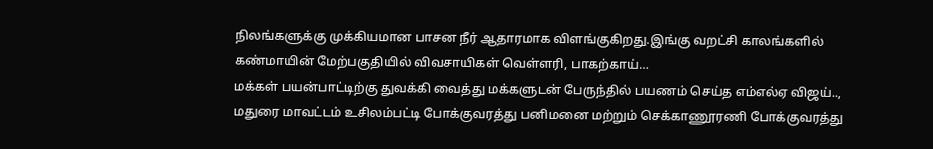நிலங்களுக்கு முக்கியமான பாசன நீர் ஆதாரமாக விளங்குகிறது.இங்கு வறட்சி காலங்களில் கண்மாயின் மேற்பகுதியில் விவசாயிகள் வெள்ளரி, பாகற்காய்…
மக்கள் பயன்பாட்டிற்கு துவக்கி வைத்து மக்களுடன் பேருந்தில் பயணம் செய்த எம்எல்ஏ விஜய்..,
மதுரை மாவட்டம் உசிலம்பட்டி போக்குவரத்து பனிமனை மற்றும் செக்காணூரணி போக்குவரத்து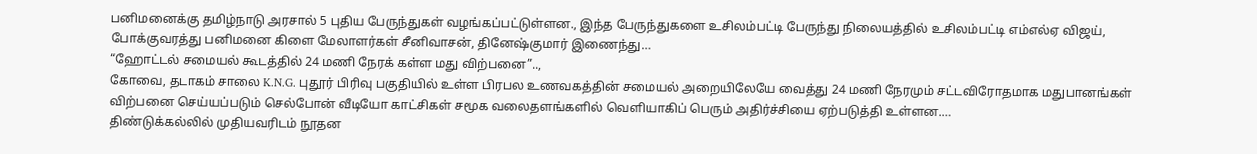பனிமனைக்கு தமிழ்நாடு அரசால் 5 புதிய பேருந்துகள் வழங்கப்பட்டுள்ளன., இந்த பேருந்துகளை உசிலம்பட்டி பேருந்து நிலையத்தில் உசிலம்பட்டி எம்எல்ஏ விஜய், போக்குவரத்து பனிமனை கிளை மேலாளர்கள் சீனிவாசன், தினேஷ்குமார் இணைந்து…
“ஹோட்டல் சமையல் கூடத்தில் 24 மணி நேரக் கள்ள மது விற்பனை”..,
கோவை, தடாகம் சாலை K.N.G. புதூர் பிரிவு பகுதியில் உள்ள பிரபல உணவகத்தின் சமையல் அறையிலேயே வைத்து 24 மணி நேரமும் சட்டவிரோதமாக மதுபானங்கள் விற்பனை செய்யப்படும் செல்போன் வீடியோ காட்சிகள் சமூக வலைதளங்களில் வெளியாகிப் பெரும் அதிர்ச்சியை ஏற்படுத்தி உள்ளன.…
திண்டுக்கல்லில் முதியவரிடம் நூதன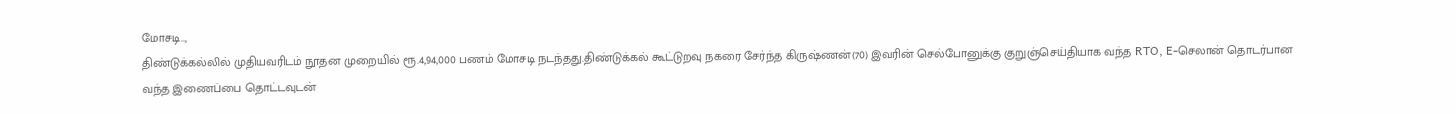மோசடி..,
திண்டுக்கல்லில் முதியவரிடம் நூதன முறையில் ரூ.4,94,000 பணம் மோசடி நடந்தது.திண்டுக்கல் கூட்டுறவு நகரை சேர்ந்த கிருஷ்ணன்(70) இவரின் செல்போனுக்கு குறுஞ்செய்தியாக வந்த RTO, E-செலான் தொடர்பான வந்த இணைப்பை தொட்டவுடன்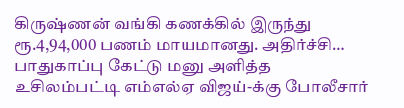கிருஷ்ணன் வங்கி கணக்கில் இருந்து ரூ.4,94,000 பணம் மாயமானது. அதிர்ச்சி…
பாதுகாப்பு கேட்டு மனு அளித்த உசிலம்பட்டி எம்எல்ஏ விஜய்-க்கு போலீசார்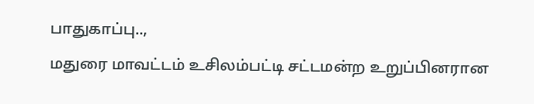பாதுகாப்பு..,
மதுரை மாவட்டம் உசிலம்பட்டி சட்டமன்ற உறுப்பினரான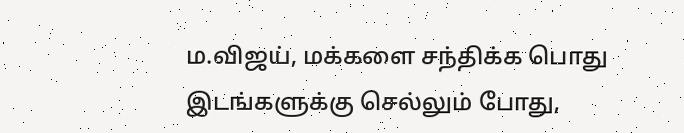ம.விஜய், மக்களை சந்திக்க பொது இடங்களுக்கு செல்லும் போது,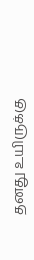தனது உயிருக்கு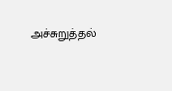அச்சுறுத்தல்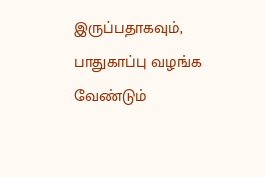இருப்பதாகவும், பாதுகாப்பு வழங்க வேண்டும்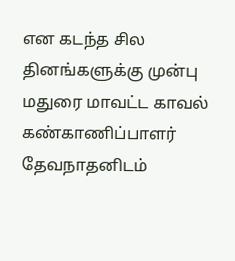என கடந்த சில தினங்களுக்கு முன்பு மதுரை மாவட்ட காவல் கண்காணிப்பாளர் தேவநாதனிடம்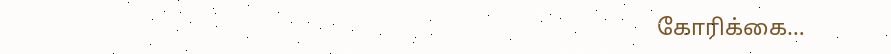கோரிக்கை…